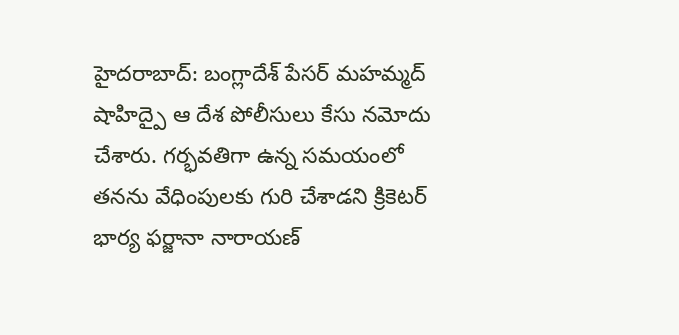హైదరాబాద్: బంగ్లాదేశ్ పేసర్ మహమ్మద్ షాహిద్పై ఆ దేశ పోలీసులు కేసు నమోదు చేశారు. గర్భవతిగా ఉన్న సమయంలో తనను వేధింపులకు గురి చేశాడని క్రికెటర్ భార్య ఫర్జానా నారాయణ్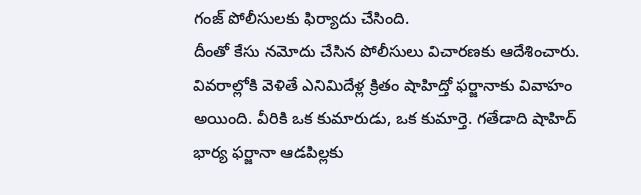గంజ్ పోలీసులకు ఫిర్యాదు చేసింది.
దీంతో కేసు నమోదు చేసిన పోలీసులు విచారణకు ఆదేశించారు. వివరాల్లోకి వెళితే ఎనిమిదేళ్ల క్రితం షాహిద్తో ఫర్జానాకు వివాహం అయింది. వీరికి ఒక కుమారుడు, ఒక కుమార్తె. గతేడాది షాహిద్ భార్య ఫర్జానా ఆడపిల్లకు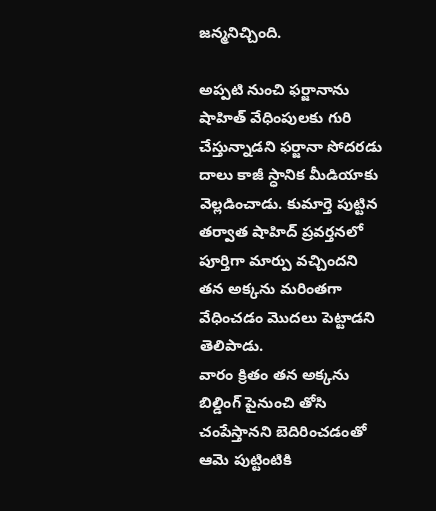జన్మనిచ్చింది.

అప్పటి నుంచి ఫర్జానాను షాహిత్ వేధింపులకు గురి చేస్తున్నాడని ఫర్జానా సోదరడు దాలు కాజీ స్ధానిక మీడియాకు వెల్లడించాడు. కుమార్తె పుట్టిన తర్వాత షాహిద్ ప్రవర్తనలో పూర్తిగా మార్పు వచ్చిందని తన అక్కను మరింతగా వేధించడం మొదలు పెట్టాడని తెలిపాడు.
వారం క్రితం తన అక్కను బిల్డింగ్ పైనుంచి తోసి చంపేస్తానని బెదిరించడంతో ఆమె పుట్టింటికి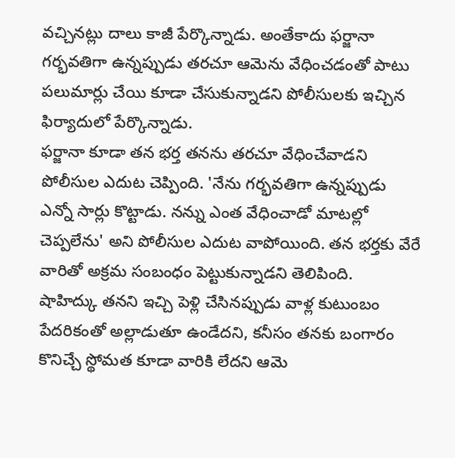వచ్చినట్లు దాలు కాజీ పేర్కొన్నాడు. అంతేకాదు ఫర్జానా గర్భవతిగా ఉన్నప్పుడు తరచూ ఆమెను వేధించడంతో పాటు పలుమార్లు చేయి కూడా చేసుకున్నాడని పోలీసులకు ఇచ్చిన ఫిర్యాదులో పేర్కొన్నాడు.
ఫర్జానా కూడా తన భర్త తనను తరచూ వేధించేవాడని పోలీసుల ఎదుట చెప్పింది. 'నేను గర్భవతిగా ఉన్నప్పుడు ఎన్నో సార్లు కొట్టాడు. నన్ను ఎంత వేధించాడో మాటల్లో చెప్పలేను' అని పోలీసుల ఎదుట వాపోయింది. తన భర్తకు వేరే వారితో అక్రమ సంబంధం పెట్టుకున్నాడని తెలిపింది.
షాహిద్కు తనని ఇచ్చి పెళ్లి చేసినప్పుడు వాళ్ల కుటుంబం పేదరికంతో అల్లాడుతూ ఉండేదని, కనీసం తనకు బంగారం కొనిచ్చే స్థోమత కూడా వారికి లేదని ఆమె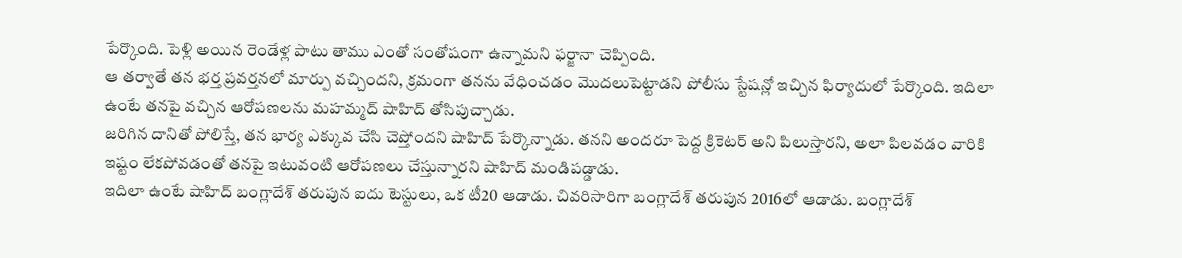పేర్కొంది. పెళ్లి అయిన రెండేళ్ల పాటు తాము ఎంతో సంతోషంగా ఉన్నామని ఫర్జానా చెప్పింది.
ఆ తర్వాతే తన భర్త ప్రవర్తనలో మార్పు వచ్చిందని, క్రమంగా తనను వేధించడం మొదలుపెట్టాడని పోలీసు స్టేషన్లో ఇచ్చిన ఫిర్యాదులో పేర్కొంది. ఇదిలా ఉంటే తనపై వచ్చిన ఆరోపణలను మహమ్మద్ షాహిద్ తోసిపుచ్చాడు.
జరిగిన దానితో పోలిస్తే, తన భార్య ఎక్కువ చేసి చెప్తోందని షాహిద్ పేర్కొన్నాడు. తనని అందరూ పెద్ద క్రికెటర్ అని పిలుస్తారని, అలా పిలవడం వారికి ఇష్టం లేకపోవడంతో తనపై ఇటువంటి ఆరోపణలు చేస్తున్నారని షాహిద్ మండిపడ్డాడు.
ఇదిలా ఉంటే షాహిద్ బంగ్లాదేశ్ తరుపున ఐదు టెస్టులు, ఒక టీ20 ఆడాడు. చివరిసారిగా బంగ్లాదేశ్ తరుపున 2016లో ఆడాడు. బంగ్లాదేశ్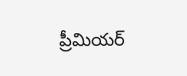ప్రీమియర్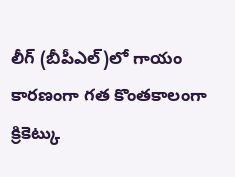లీగ్ (బీపీఎల్)లో గాయం కారణంగా గత కొంతకాలంగా క్రికెట్కు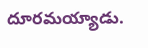దూరమయ్యాడు.